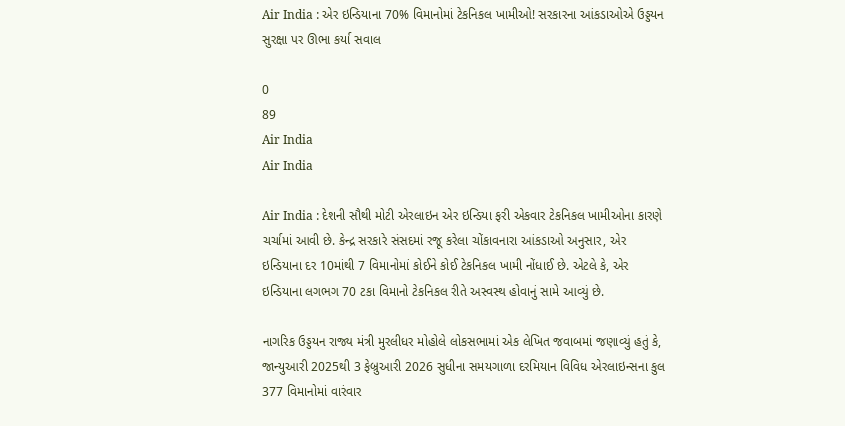Air India : એર ઇન્ડિયાના 70% વિમાનોમાં ટેકનિકલ ખામીઓ! સરકારના આંકડાઓએ ઉડ્ડયન સુરક્ષા પર ઊભા કર્યા સવાલ

0
89
Air India
Air India

Air India : દેશની સૌથી મોટી એરલાઇન એર ઇન્ડિયા ફરી એકવાર ટેકનિકલ ખામીઓના કારણે ચર્ચામાં આવી છે. કેન્દ્ર સરકારે સંસદમાં રજૂ કરેલા ચોંકાવનારા આંકડાઓ અનુસાર, એર ઇન્ડિયાના દર 10માંથી 7 વિમાનોમાં કોઈને કોઈ ટેકનિકલ ખામી નોંધાઈ છે. એટલે કે, એર ઇન્ડિયાના લગભગ 70 ટકા વિમાનો ટેકનિકલ રીતે અસ્વસ્થ હોવાનું સામે આવ્યું છે.

નાગરિક ઉડ્ડયન રાજ્ય મંત્રી મુરલીધર મોહોલે લોકસભામાં એક લેખિત જવાબમાં જણાવ્યું હતું કે, જાન્યુઆરી 2025થી 3 ફેબ્રુઆરી 2026 સુધીના સમયગાળા દરમિયાન વિવિધ એરલાઇન્સના કુલ 377 વિમાનોમાં વારંવાર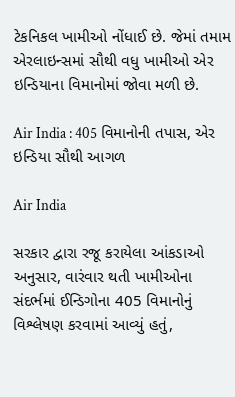ટેકનિકલ ખામીઓ નોંધાઈ છે. જેમાં તમામ એરલાઇન્સમાં સૌથી વધુ ખામીઓ એર ઇન્ડિયાના વિમાનોમાં જોવા મળી છે.

Air India : 405 વિમાનોની તપાસ, એર ઇન્ડિયા સૌથી આગળ

Air India

સરકાર દ્વારા રજૂ કરાયેલા આંકડાઓ અનુસાર, વારંવાર થતી ખામીઓના સંદર્ભમાં ઈન્ડિગોના 405 વિમાનોનું વિશ્લેષણ કરવામાં આવ્યું હતું,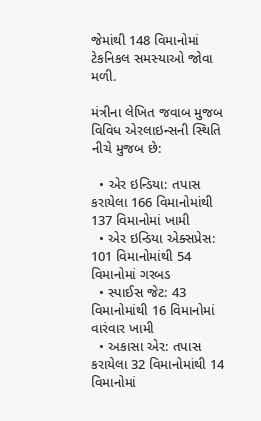જેમાંથી 148 વિમાનોમાં ટેકનિકલ સમસ્યાઓ જોવા મળી.

મંત્રીના લેખિત જવાબ મુજબ વિવિધ એરલાઇન્સની સ્થિતિ નીચે મુજબ છે:

  • એર ઇન્ડિયા: તપાસ કરાયેલા 166 વિમાનોમાંથી 137 વિમાનોમાં ખામી
  • એર ઇન્ડિયા એક્સપ્રેસ: 101 વિમાનોમાંથી 54 વિમાનોમાં ગરબડ
  • સ્પાઈસ જેટ: 43 વિમાનોમાંથી 16 વિમાનોમાં વારંવાર ખામી
  • અકાસા એર: તપાસ કરાયેલા 32 વિમાનોમાંથી 14 વિમાનોમાં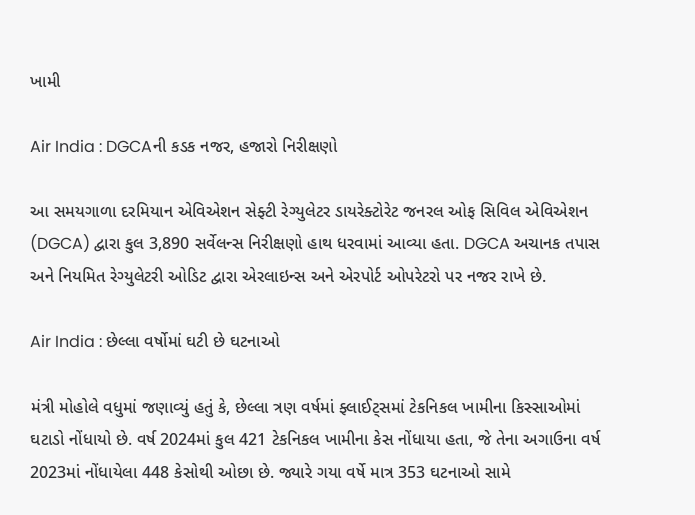ખામી

Air India : DGCAની કડક નજર, હજારો નિરીક્ષણો

આ સમયગાળા દરમિયાન એવિએશન સેફ્ટી રેગ્યુલેટર ડાયરેક્ટોરેટ જનરલ ઓફ સિવિલ એવિએશન (DGCA) દ્વારા કુલ 3,890 સર્વેલન્સ નિરીક્ષણો હાથ ધરવામાં આવ્યા હતા. DGCA અચાનક તપાસ અને નિયમિત રેગ્યુલેટરી ઓડિટ દ્વારા એરલાઇન્સ અને એરપોર્ટ ઓપરેટરો પર નજર રાખે છે.

Air India : છેલ્લા વર્ષોમાં ઘટી છે ઘટનાઓ

મંત્રી મોહોલે વધુમાં જણાવ્યું હતું કે, છેલ્લા ત્રણ વર્ષમાં ફ્લાઈટ્સમાં ટેકનિકલ ખામીના કિસ્સાઓમાં ઘટાડો નોંધાયો છે. વર્ષ 2024માં કુલ 421 ટેકનિકલ ખામીના કેસ નોંધાયા હતા, જે તેના અગાઉના વર્ષ 2023માં નોંધાયેલા 448 કેસોથી ઓછા છે. જ્યારે ગયા વર્ષે માત્ર 353 ઘટનાઓ સામે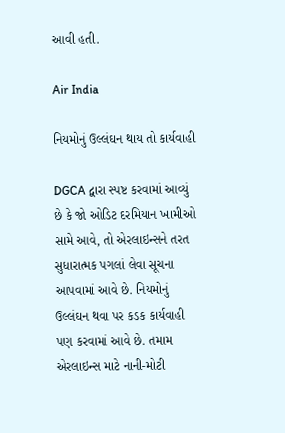આવી હતી.

Air India

નિયમોનું ઉલ્લંઘન થાય તો કાર્યવાહી

DGCA દ્વારા સ્પષ્ટ કરવામાં આવ્યું છે કે જો ઓડિટ દરમિયાન ખામીઓ સામે આવે, તો એરલાઇન્સને તરત સુધારાત્મક પગલાં લેવા સૂચના આપવામાં આવે છે. નિયમોનું ઉલ્લંઘન થવા પર કડક કાર્યવાહી પણ કરવામાં આવે છે. તમામ એરલાઇન્સ માટે નાની-મોટી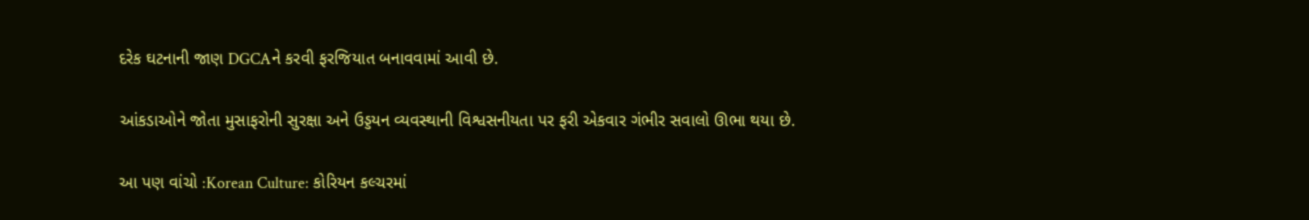દરેક ઘટનાની જાણ DGCAને કરવી ફરજિયાત બનાવવામાં આવી છે.

આંકડાઓને જોતા મુસાફરોની સુરક્ષા અને ઉડ્ડયન વ્યવસ્થાની વિશ્વસનીયતા પર ફરી એકવાર ગંભીર સવાલો ઊભા થયા છે.

આ પણ વાંચો :Korean Culture: કોરિયન કલ્ચરમાં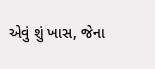એવું શું ખાસ, જેના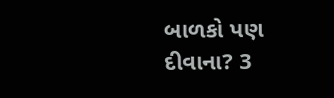બાળકો પણ દીવાના? 3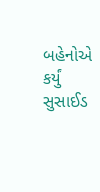બહેનોએ કર્યું સુસાઈડ